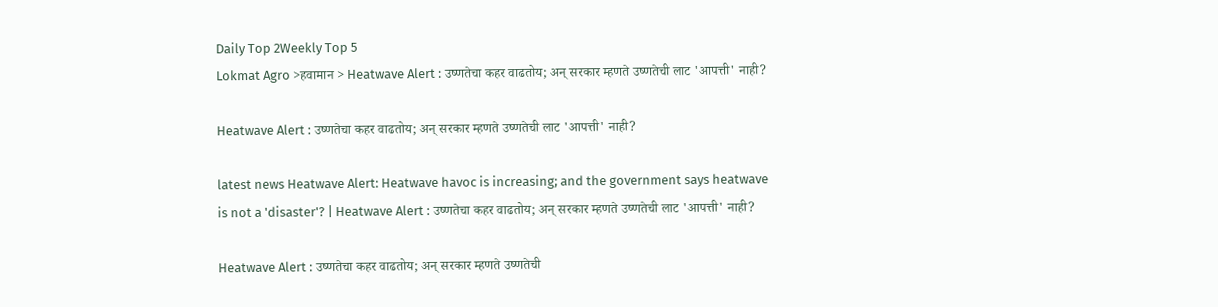Daily Top 2Weekly Top 5
Lokmat Agro >हवामान > Heatwave Alert : उष्णतेचा कहर वाढतोय; अन् सरकार म्हणते उष्णतेची लाट 'आपत्ती' नाही?

Heatwave Alert : उष्णतेचा कहर वाढतोय; अन् सरकार म्हणते उष्णतेची लाट 'आपत्ती' नाही?

latest news Heatwave Alert: Heatwave havoc is increasing; and the government says heatwave is not a 'disaster'? | Heatwave Alert : उष्णतेचा कहर वाढतोय; अन् सरकार म्हणते उष्णतेची लाट 'आपत्ती' नाही?

Heatwave Alert : उष्णतेचा कहर वाढतोय; अन् सरकार म्हणते उष्णतेची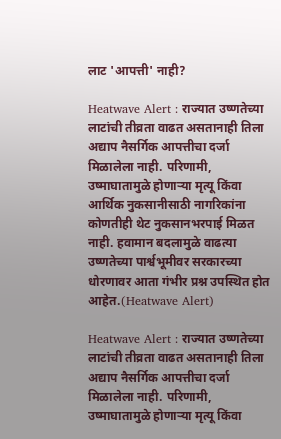लाट 'आपत्ती' नाही?

Heatwave Alert : राज्यात उष्णतेच्या लाटांची तीव्रता वाढत असतानाही तिला अद्याप नैसर्गिक आपत्तीचा दर्जा मिळालेला नाही. परिणामी, उष्माघातामुळे होणाऱ्या मृत्यू किंवा आर्थिक नुकसानीसाठी नागरिकांना कोणतीही थेट नुकसानभरपाई मिळत नाही. हवामान बदलामुळे वाढत्या उष्णतेच्या पार्श्वभूमीवर सरकारच्या धोरणावर आता गंभीर प्रश्न उपस्थित होत आहेत.(Heatwave Alert)

Heatwave Alert : राज्यात उष्णतेच्या लाटांची तीव्रता वाढत असतानाही तिला अद्याप नैसर्गिक आपत्तीचा दर्जा मिळालेला नाही. परिणामी, उष्माघातामुळे होणाऱ्या मृत्यू किंवा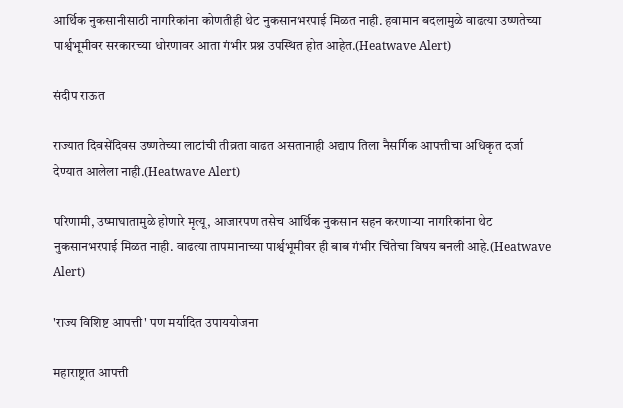आर्थिक नुकसानीसाठी नागरिकांना कोणतीही थेट नुकसानभरपाई मिळत नाही. हवामान बदलामुळे वाढत्या उष्णतेच्या पार्श्वभूमीवर सरकारच्या धोरणावर आता गंभीर प्रश्न उपस्थित होत आहेत.(Heatwave Alert)

संदीप राऊत

राज्यात दिवसेंदिवस उष्णतेच्या लाटांची तीव्रता वाढत असतानाही अद्याप तिला नैसर्गिक आपत्तीचा अधिकृत दर्जा देण्यात आलेला नाही.(Heatwave Alert)

परिणामी, उष्माघातामुळे होणारे मृत्यू, आजारपण तसेच आर्थिक नुकसान सहन करणाऱ्या नागरिकांना थेट नुकसानभरपाई मिळत नाही. वाढत्या तापमानाच्या पार्श्वभूमीवर ही बाब गंभीर चिंतेचा विषय बनली आहे.(Heatwave Alert)

'राज्य विशिष्ट आपत्ती' पण मर्यादित उपाययोजना

महाराष्ट्रात आपत्ती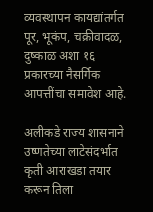व्यवस्थापन कायद्यांतर्गत पूर, भूकंप, चक्रीवादळ, दुष्काळ अशा १६ प्रकारच्या नैसर्गिक आपत्तींचा समावेश आहे.

अलीकडे राज्य शासनाने उष्णतेच्या लाटेसंदर्भात कृती आराखडा तयार करून तिला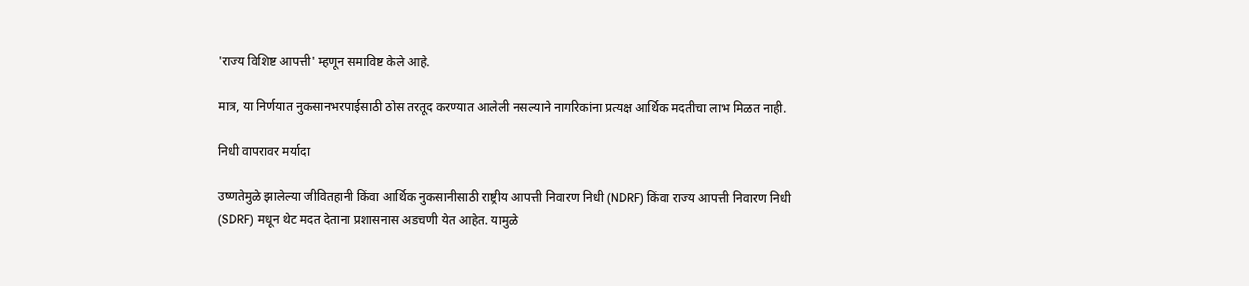'राज्य विशिष्ट आपत्ती' म्हणून समाविष्ट केले आहे.

मात्र, या निर्णयात नुकसानभरपाईसाठी ठोस तरतूद करण्यात आलेली नसल्याने नागरिकांना प्रत्यक्ष आर्थिक मदतीचा लाभ मिळत नाही.

निधी वापरावर मर्यादा

उष्णतेमुळे झालेल्या जीवितहानी किंवा आर्थिक नुकसानीसाठी राष्ट्रीय आपत्ती निवारण निधी (NDRF) किंवा राज्य आपत्ती निवारण निधी (SDRF) मधून थेट मदत देताना प्रशासनास अडचणी येत आहेत. यामुळे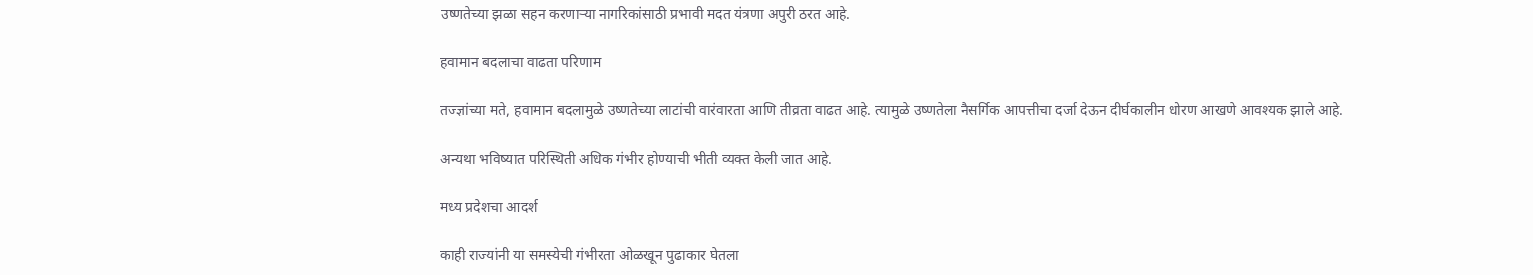उष्णतेच्या झळा सहन करणाऱ्या नागरिकांसाठी प्रभावी मदत यंत्रणा अपुरी ठरत आहे.

हवामान बदलाचा वाढता परिणाम

तज्ज्ञांच्या मते, हवामान बदलामुळे उष्णतेच्या लाटांची वारंवारता आणि तीव्रता वाढत आहे. त्यामुळे उष्णतेला नैसर्गिक आपत्तीचा दर्जा देऊन दीर्घकालीन धोरण आखणे आवश्यक झाले आहे.

अन्यथा भविष्यात परिस्थिती अधिक गंभीर होण्याची भीती व्यक्त केली जात आहे.

मध्य प्रदेशचा आदर्श

काही राज्यांनी या समस्येची गंभीरता ओळखून पुढाकार घेतला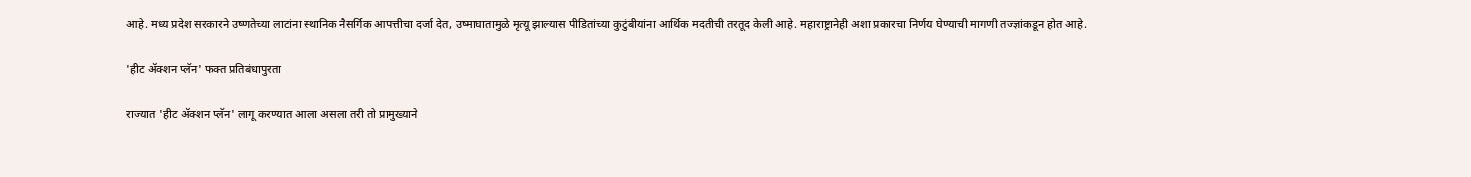आहे. मध्य प्रदेश सरकारने उष्णतेच्या लाटांना स्थानिक नैसर्गिक आपत्तीचा दर्जा देत, उष्माघातामुळे मृत्यू झाल्यास पीडितांच्या कुटुंबीयांना आर्थिक मदतीची तरतूद केली आहे. महाराष्ट्रानेही अशा प्रकारचा निर्णय घेण्याची मागणी तज्ज्ञांकडून होत आहे.

'हीट ॲक्शन प्लॅन' फक्त प्रतिबंधापुरता

राज्यात 'हीट ॲक्शन प्लॅन' लागू करण्यात आला असला तरी तो प्रामुख्याने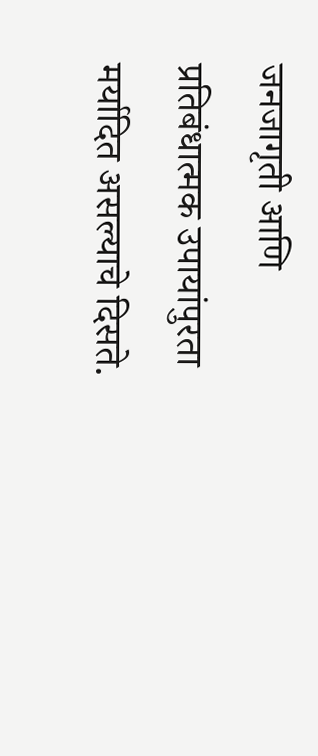जनजागृती आणि प्रतिबंधात्मक उपायांपुरता मर्यादित असल्याचे दिसते.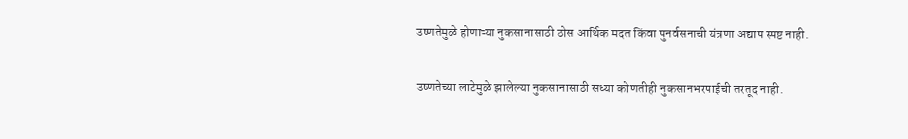उष्णतेमुळे होणाऱ्या नुकसानासाठी ठोस आर्थिक मदत किंवा पुनर्वसनाची यंत्रणा अद्याप स्पष्ट नाही.

उष्णतेच्या लाटेमुळे झालेल्या नुकसानासाठी सध्या कोणतीही नुकसानभरपाईची तरतूद नाही.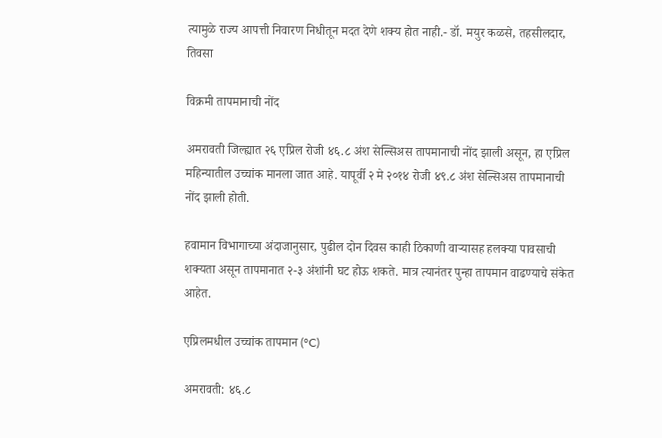त्यामुळे राज्य आपत्ती निवारण निधीतून मदत देणे शक्य होत नाही.- डॉ. मयुर कळसे, तहसीलदार, तिवसा

विक्रमी तापमानाची नोंद

अमरावती जिल्ह्यात २६ एप्रिल रोजी ४६.८ अंश सेल्सिअस तापमानाची नोंद झाली असून, हा एप्रिल महिन्यातील उच्चांक मानला जात आहे. यापूर्वी २ मे २०१४ रोजी ४९.८ अंश सेल्सिअस तापमानाची नोंद झाली होती.

हवामान विभागाच्या अंदाजानुसार, पुढील दोन दिवस काही ठिकाणी वाऱ्यासह हलक्या पावसाची शक्यता असून तापमानात २-३ अंशांनी घट होऊ शकते. मात्र त्यानंतर पुन्हा तापमान वाढण्याचे संकेत आहेत.

एप्रिलमधील उच्चांक तापमान (°C)

अमरावती: ४६.८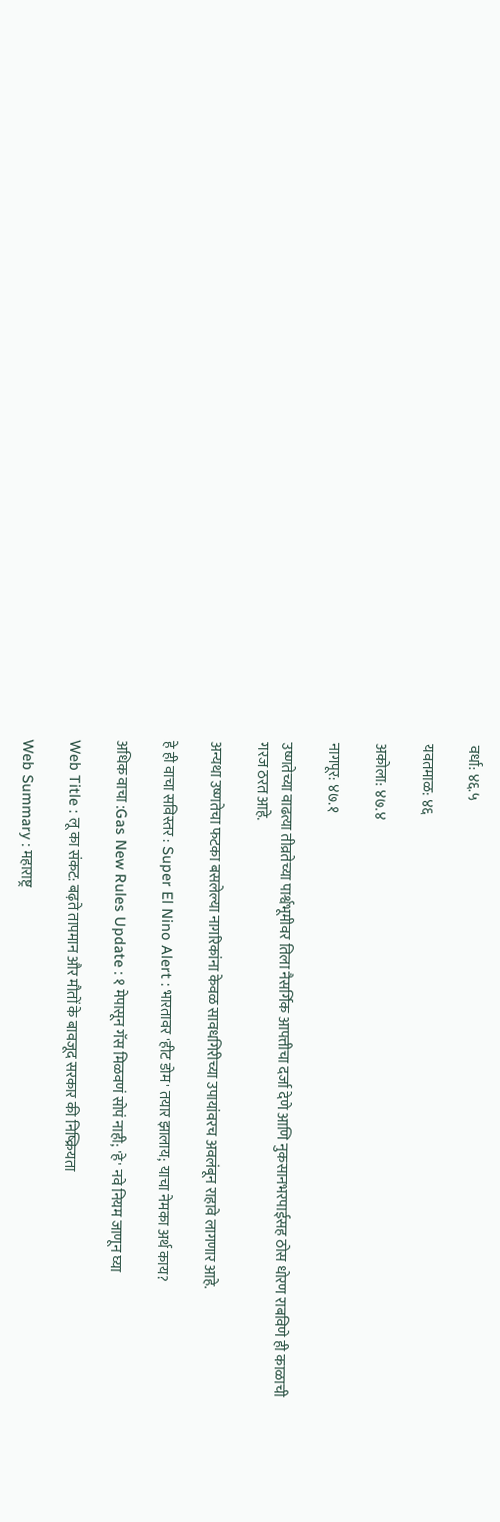वर्धा: ४६.५

यवतमाळ: ४६

अकोला: ४७.४

नागपूर: ४७.१

उष्णतेच्या वाढत्या तीव्रतेच्या पार्श्वभूमीवर तिला नैसर्गिक आपत्तीचा दर्जा देणे आणि नुकसानभरपाईसह ठोस धोरण राबविणे ही काळाची गरज ठरत आहे.

अन्यथा उष्णतेचा फटका बसलेल्या नागरिकांना केवळ सावधगिरीच्या उपायांवरच अवलंबून राहावे लागणार आहे.

हे ही वाचा सविस्तर : Super El Nino Alert : भारतावर 'हीट डोम' तयार झालाय; याचा नेमका अर्थ काय?

अधिक वाचा :Gas New Rules Update : १ मेपासून गॅस मिळवणं सोपं नाही; 'हे' नवे नियम जाणून घ्या

Web Title : लू का संकट: बढ़ते तापमान और मौतों के बावजूद सरकार की निष्क्रियता

Web Summary : महाराष्ट्र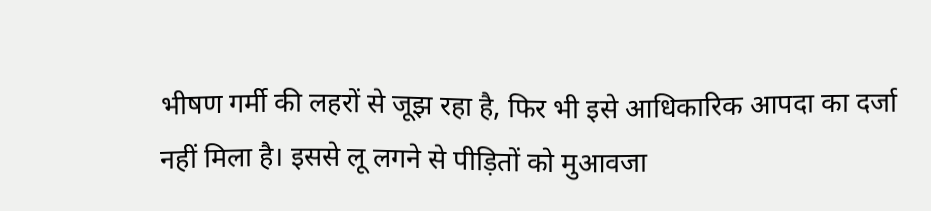भीषण गर्मी की लहरों से जूझ रहा है, फिर भी इसे आधिकारिक आपदा का दर्जा नहीं मिला है। इससे लू लगने से पीड़ितों को मुआवजा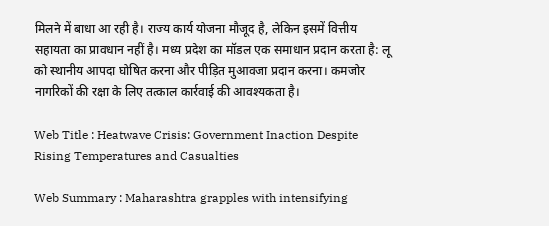मिलने में बाधा आ रही है। राज्य कार्य योजना मौजूद है, लेकिन इसमें वित्तीय सहायता का प्रावधान नहीं है। मध्य प्रदेश का मॉडल एक समाधान प्रदान करता है: लू को स्थानीय आपदा घोषित करना और पीड़ित मुआवजा प्रदान करना। कमजोर नागरिकों की रक्षा के लिए तत्काल कार्रवाई की आवश्यकता है।

Web Title : Heatwave Crisis: Government Inaction Despite Rising Temperatures and Casualties

Web Summary : Maharashtra grapples with intensifying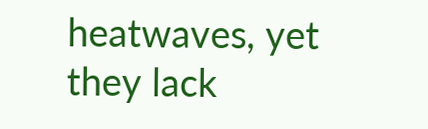heatwaves, yet they lack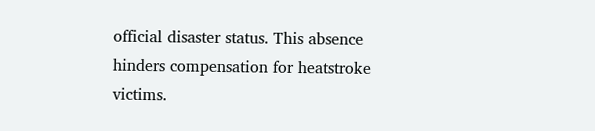official disaster status. This absence hinders compensation for heatstroke victims.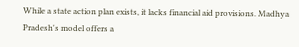While a state action plan exists, it lacks financial aid provisions. Madhya Pradesh's model offers a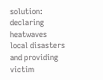solution: declaring heatwaves local disasters and providing victim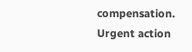compensation. Urgent action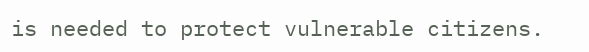is needed to protect vulnerable citizens.